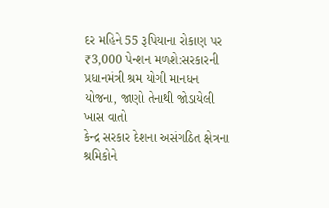દર મહિને 55 રૂપિયાના રોકાણ પર ₹3,000 પેન્શન મળશે:સરકારની પ્રધાનમંત્રી શ્રમ યોગી માનધન યોજના, જાણો તેનાથી જોડાયેલી ખાસ વાતો
કેન્દ્ર સરકાર દેશના અસંગઠિત ક્ષેત્રના શ્રમિકોને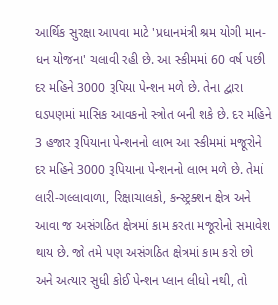આર્થિક સુરક્ષા આપવા માટે 'પ્રધાનમંત્રી શ્રમ યોગી માન-ધન યોજના' ચલાવી રહી છે. આ સ્કીમમાં 60 વર્ષ પછી દર મહિને 3000 રૂપિયા પેન્શન મળે છે. તેના દ્વારા ઘડપણમાં માસિક આવકનો સ્ત્રોત બની શકે છે. દર મહિને 3 હજાર રૂપિયાના પેન્શનનો લાભ આ સ્કીમમાં મજૂરોને દર મહિને 3000 રૂપિયાના પેન્શનનો લાભ મળે છે. તેમાં લારી-ગલ્લાવાળા, રિક્ષાચાલકો, કન્સ્ટ્રક્શન ક્ષેત્ર અને આવા જ અસંગઠિત ક્ષેત્રમાં કામ કરતા મજૂરોનો સમાવેશ થાય છે. જો તમે પણ અસંગઠિત ક્ષેત્રમાં કામ કરો છો અને અત્યાર સુધી કોઈ પેન્શન પ્લાન લીધો નથી, તો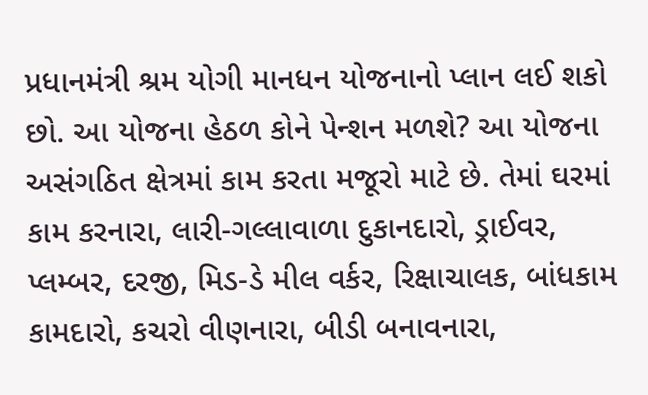પ્રધાનમંત્રી શ્રમ યોગી માનધન યોજનાનો પ્લાન લઈ શકો છો. આ યોજના હેઠળ કોને પેન્શન મળશે? આ યોજના અસંગઠિત ક્ષેત્રમાં કામ કરતા મજૂરો માટે છે. તેમાં ઘરમાં કામ કરનારા, લારી-ગલ્લાવાળા દુકાનદારો, ડ્રાઈવર, પ્લમ્બર, દરજી, મિડ-ડે મીલ વર્કર, રિક્ષાચાલક, બાંધકામ કામદારો, કચરો વીણનારા, બીડી બનાવનારા,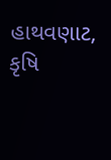હાથવણાટ, કૃષિ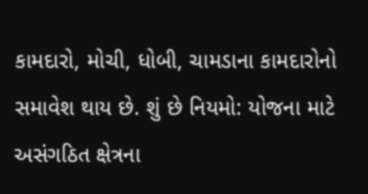કામદારો, મોચી, ધોબી, ચામડાના કામદારોનો સમાવેશ થાય છે. શું છે નિયમો: યોજના માટે અસંગઠિત ક્ષેત્રના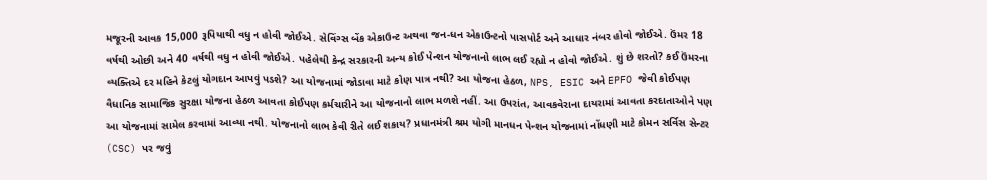મજૂરની આવક 15,000 રૂપિયાથી વધુ ન હોવી જોઈએ. સેવિંગ્સ બેંક એકાઉન્ટ અથવા જન-ધન એકાઉન્ટનો પાસપોર્ટ અને આધાર નંબર હોવો જોઈએ. ઉંમર 18 વર્ષથી ઓછી અને 40 વર્ષથી વધુ ન હોવી જોઈએ. પહેલેથી કેન્દ્ર સરકારની અન્ય કોઈ પેન્શન યોજનાનો લાભ લઈ રહ્યો ન હોવો જોઈએ. શું છે શરતો? કઈ ઉંમરના વ્યક્તિએ દર મહિને કેટલું યોગદાન આપવું પડશે? આ યોજનામાં જોડાવા માટે કોણ પાત્ર નથી? આ યોજના હેઠળ, NPS, ESIC અને EPFO જેવી કોઈપણ વૈધાનિક સામાજિક સુરક્ષા યોજના હેઠળ આવતા કોઈપણ કર્મચારીને આ યોજનાનો લાભ મળશે નહીં. આ ઉપરાંત, આવકવેરાના દાયરામાં આવતા કરદાતાઓને પણ આ યોજનામાં સામેલ કરવામાં આવ્યા નથી. યોજનાનો લાભ કેવી રીતે લઈ શકાય? પ્રધાનમંત્રી શ્રમ યોગી માનધન પેન્શન યોજનામાં નોંધણી માટે કોમન સર્વિસ સેન્ટર (CSC) પર જવું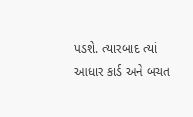પડશે. ત્યારબાદ ત્યાં આધાર કાર્ડ અને બચત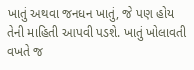ખાતું અથવા જનધન ખાતું, જે પણ હોય તેની માહિતી આપવી પડશે. ખાતું ખોલાવતી વખતે જ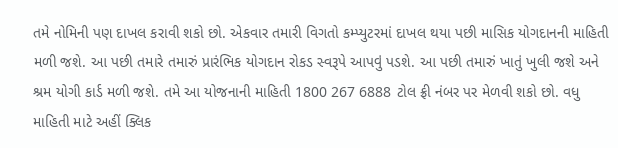તમે નોમિની પણ દાખલ કરાવી શકો છો. એકવાર તમારી વિગતો કમ્પ્યુટરમાં દાખલ થયા પછી માસિક યોગદાનની માહિતી મળી જશે. આ પછી તમારે તમારું પ્રારંભિક યોગદાન રોકડ સ્વરૂપે આપવું પડશે. આ પછી તમારું ખાતું ખુલી જશે અને શ્રમ યોગી કાર્ડ મળી જશે. તમે આ યોજનાની માહિતી 1800 267 6888 ટોલ ફ્રી નંબર પર મેળવી શકો છો. વધુ માહિતી માટે અહીં ક્લિક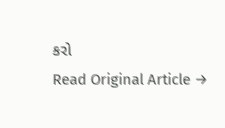કરો
Read Original Article →